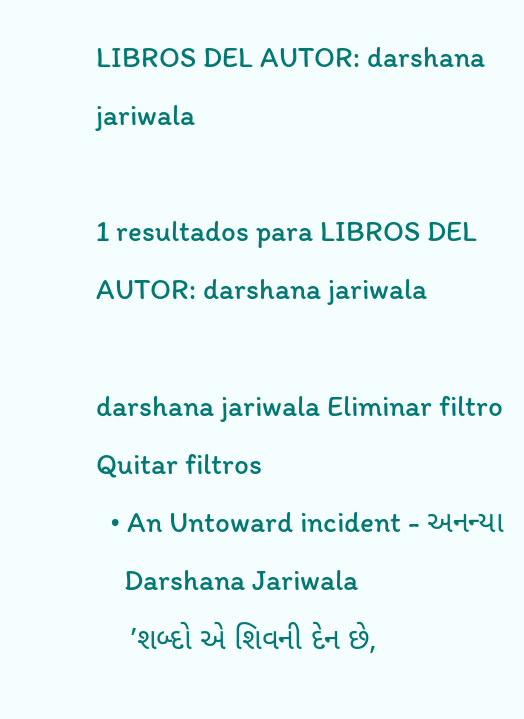LIBROS DEL AUTOR: darshana jariwala

1 resultados para LIBROS DEL AUTOR: darshana jariwala

darshana jariwala Eliminar filtro Quitar filtros
  • An Untoward incident - અનન્યા
    Darshana Jariwala
    ’શબ્દો એ શિવની દેન છે,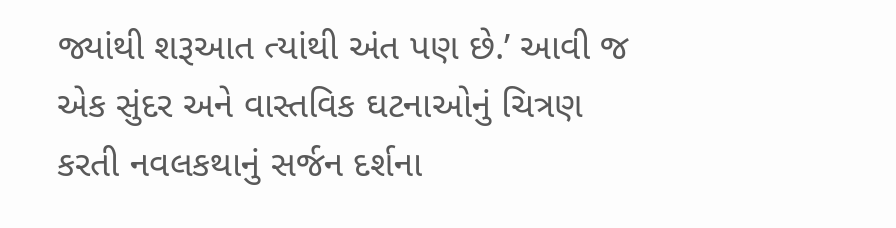જ્યાંથી શરૂઆત ત્યાંથી અંત પણ છે.’ આવી જ એક સુંદર અને વાસ્તવિક ઘટનાઓનું ચિત્રણ કરતી નવલકથાનું સર્જન દર્શના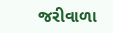જરીવાળા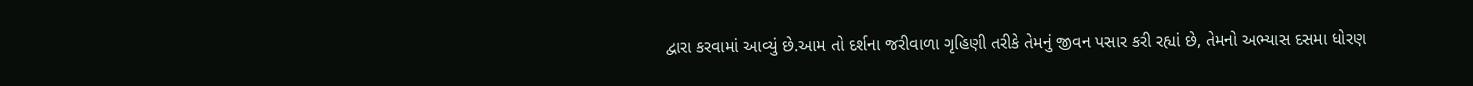દ્વારા કરવામાં આવ્યું છે.આમ તો દર્શના જરીવાળા ગૃહિણી તરીકે તેમનું જીવન પસાર કરી રહ્યાં છે, તેમનો અભ્યાસ દસમા ધોરણ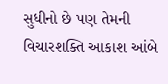સુધીનો છે પણ તેમની વિચારશક્તિ આકાશ આંબે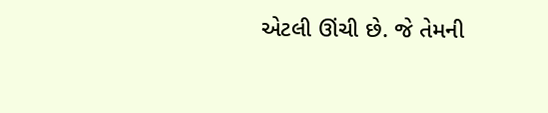એટલી ઊંચી છે. જે તેમની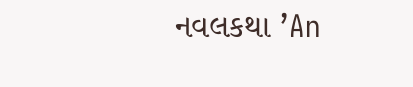નવલકથા ’An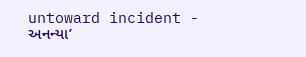untoward incident - અનન્યા’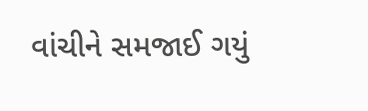વાંચીને સમજાઈ ગયું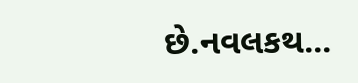છે.નવલકથ...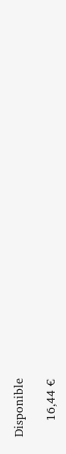Disponible

    16,44 €